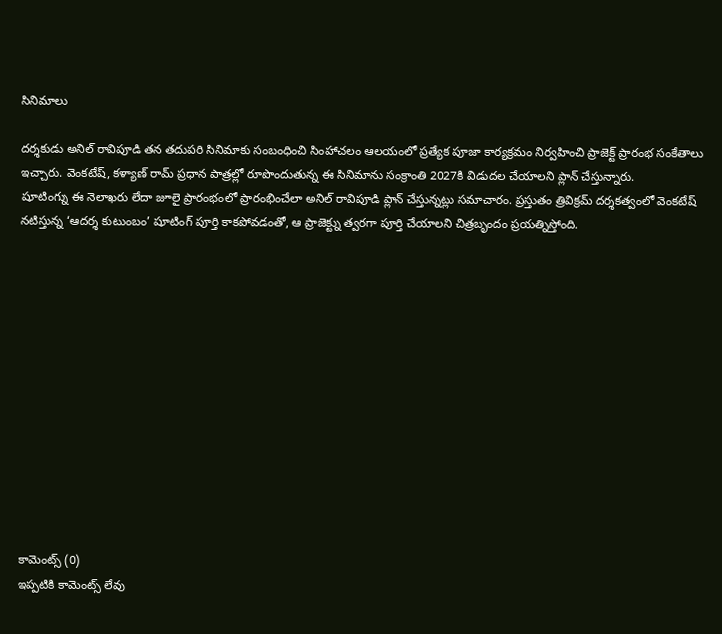సినిమాలు

దర్శకుడు అనిల్ రావిపూడి తన తదుపరి సినిమాకు సంబంధించి సింహాచలం ఆలయంలో ప్రత్యేక పూజా కార్యక్రమం నిర్వహించి ప్రాజెక్ట్ ప్రారంభ సంకేతాలు ఇచ్చారు. వెంకటేష్, కళ్యాణ్ రామ్ ప్రధాన పాత్రల్లో రూపొందుతున్న ఈ సినిమాను సంక్రాంతి 2027కి విడుదల చేయాలని ప్లాన్ చేస్తున్నారు.
షూటింగ్ను ఈ నెలాఖరు లేదా జూలై ప్రారంభంలో ప్రారంభించేలా అనిల్ రావిపూడి ప్లాన్ చేస్తున్నట్లు సమాచారం. ప్రస్తుతం త్రివిక్రమ్ దర్శకత్వంలో వెంకటేష్ నటిస్తున్న ‘ఆదర్శ కుటుంబం’ షూటింగ్ పూర్తి కాకపోవడంతో, ఆ ప్రాజెక్ట్ను త్వరగా పూర్తి చేయాలని చిత్రబృందం ప్రయత్నిస్తోంది.













కామెంట్స్ (0)
ఇప్పటికి కామెంట్స్ లేవు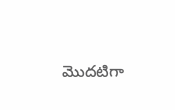మొదటిగా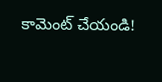కామెంట్ చేయండి!